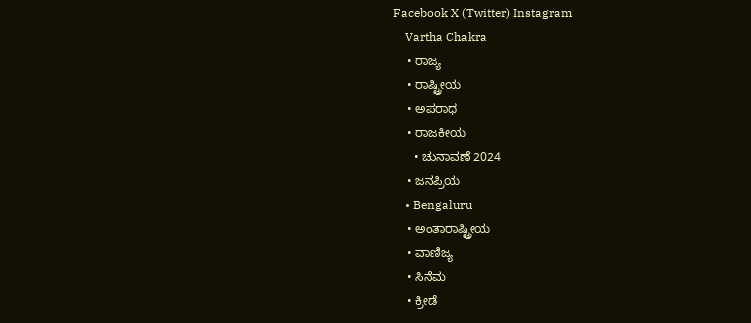Facebook X (Twitter) Instagram
    Vartha Chakra
    • ರಾಜ್ಯ
    • ರಾಷ್ಟ್ರೀಯ
    • ಅಪರಾಧ
    • ರಾಜಕೀಯ
      • ಚುನಾವಣೆ 2024
    • ಜನಪ್ರಿಯ
    • Bengaluru
    • ಅಂತಾರಾಷ್ಟ್ರೀಯ
    • ವಾಣಿಜ್ಯ
    • ಸಿನೆಮ
    • ಕ್ರೀಡೆ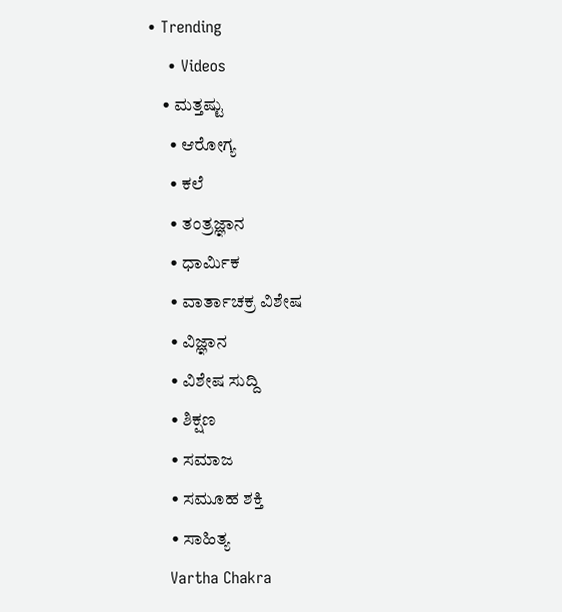• Trending
    • Videos
    • ಮತ್ತಷ್ಟು
      • ಆರೋಗ್ಯ
      • ಕಲೆ
      • ತಂತ್ರಜ್ಞಾನ
      • ಧಾರ್ಮಿಕ
      • ವಾರ್ತಾಚಕ್ರ ವಿಶೇಷ
      • ವಿಜ್ಞಾನ
      • ವಿಶೇಷ ಸುದ್ದಿ
      • ಶಿಕ್ಷಣ
      • ಸಮಾಜ
      • ಸಮೂಹ ಶಕ್ತಿ
      • ಸಾಹಿತ್ಯ
    Vartha Chakra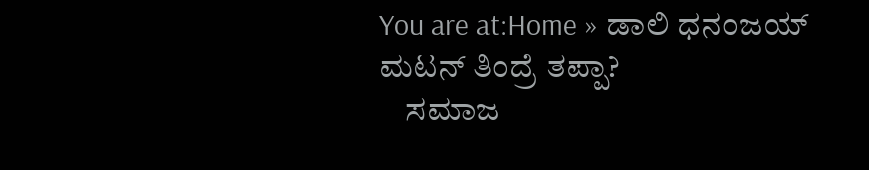You are at:Home » ಡಾಲಿ ಧನಂಜಯ್‌ ಮಟನ್‌ ತಿಂದ್ರೆ ತಪ್ಪಾ?
    ಸಮಾಜ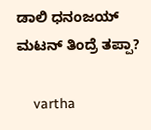ಡಾಲಿ ಧನಂಜಯ್‌ ಮಟನ್‌ ತಿಂದ್ರೆ ತಪ್ಪಾ?

    vartha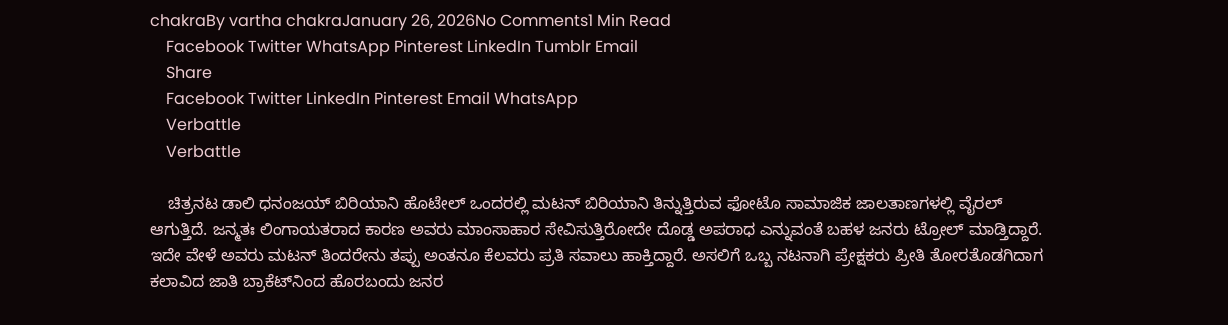chakraBy vartha chakraJanuary 26, 2026No Comments1 Min Read
    Facebook Twitter WhatsApp Pinterest LinkedIn Tumblr Email
    Share
    Facebook Twitter LinkedIn Pinterest Email WhatsApp
    Verbattle
    Verbattle

    ಚಿತ್ರನಟ ಡಾಲಿ ಧನಂಜಯ್‌ ಬಿರಿಯಾನಿ ಹೊಟೇಲ್‌ ಒಂದರಲ್ಲಿ ಮಟನ್‌ ಬಿರಿಯಾನಿ ತಿನ್ನುತ್ತಿರುವ ಫೋಟೊ ಸಾಮಾಜಿಕ ಜಾಲತಾಣಗಳಲ್ಲಿ ವೈರಲ್‌ ಆಗುತ್ತಿದೆ. ಜನ್ಮತಃ ಲಿಂಗಾಯತರಾದ ಕಾರಣ ಅವರು ಮಾಂಸಾಹಾರ ಸೇವಿಸುತ್ತಿರೋದೇ ದೊಡ್ಡ ಅಪರಾಧ ಎನ್ನುವಂತೆ ಬಹಳ ಜನರು ಟ್ರೋಲ್‌ ಮಾಡ್ತಿದ್ದಾರೆ. ಇದೇ ವೇಳೆ ಅವರು ಮಟನ್‌ ತಿಂದರೇನು ತಪ್ಪು ಅಂತನೂ ಕೆಲವರು ಪ್ರತಿ ಸವಾಲು ಹಾಕ್ತಿದ್ದಾರೆ. ಅಸಲಿಗೆ ಒಬ್ಬ ನಟನಾಗಿ ಪ್ರೇಕ್ಷಕರು ಪ್ರೀತಿ ತೋರತೊಡಗಿದಾಗ ಕಲಾವಿದ ಜಾತಿ ಬ್ರಾಕೆಟ್‌ನಿಂದ ಹೊರಬಂದು ಜನರ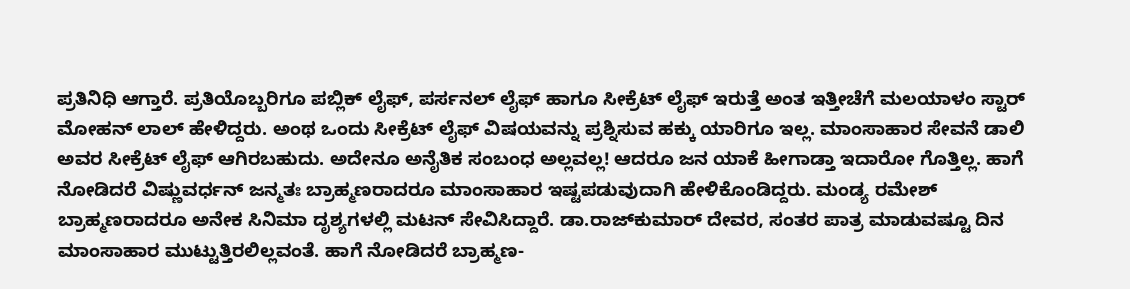ಪ್ರತಿನಿಧಿ ಆಗ್ತಾರೆ. ಪ್ರತಿಯೊಬ್ಬರಿಗೂ ಪಬ್ಲಿಕ್‌ ಲೈಫ್‌, ಪರ್ಸನಲ್‌ ಲೈಫ್‌ ಹಾಗೂ ಸೀಕ್ರೆಟ್‌ ಲೈಫ್‌ ಇರುತ್ತೆ ಅಂತ ಇತ್ತೀಚೆಗೆ ಮಲಯಾಳಂ ಸ್ಟಾರ್‌ ಮೋಹನ್‌ ಲಾಲ್‌ ಹೇಳಿದ್ದರು. ಅಂಥ ಒಂದು ಸೀಕ್ರೆಟ್‌ ಲೈಫ್‌ ವಿಷಯವನ್ನು ಪ್ರಶ್ನಿಸುವ ಹಕ್ಕು ಯಾರಿಗೂ ಇಲ್ಲ. ಮಾಂಸಾಹಾರ ಸೇವನೆ ಡಾಲಿ ಅವರ ಸೀಕ್ರೆಟ್‌ ಲೈಫ್‌ ಆಗಿರಬಹುದು. ಅದೇನೂ ಅನೈತಿಕ ಸಂಬಂಧ ಅಲ್ಲವಲ್ಲ! ಆದರೂ ಜನ ಯಾಕೆ ಹೀಗಾಡ್ತಾ ಇದಾರೋ ಗೊತ್ತಿಲ್ಲ. ಹಾಗೆ ನೋಡಿದರೆ ವಿಷ್ಣುವರ್ಧನ್‌ ಜನ್ಮತಃ ಬ್ರಾಹ್ಮಣರಾದರೂ ಮಾಂಸಾಹಾರ ಇಷ್ಟಪಡುವುದಾಗಿ ಹೇಳಿಕೊಂಡಿದ್ದರು. ಮಂಡ್ಯ ರಮೇಶ್‌ ಬ್ರಾಹ್ಮಣರಾದರೂ ಅನೇಕ ಸಿನಿಮಾ ದೃಶ್ಯಗಳಲ್ಲಿ ಮಟನ್‌ ಸೇವಿಸಿದ್ದಾರೆ. ಡಾ.ರಾಜ್‌ಕುಮಾರ್‌ ದೇವರ, ಸಂತರ ಪಾತ್ರ ಮಾಡುವಷ್ಟೂ ದಿನ ಮಾಂಸಾಹಾರ ಮುಟ್ಟುತ್ತಿರಲಿಲ್ಲವಂತೆ. ಹಾಗೆ ನೋಡಿದರೆ ಬ್ರಾಹ್ಮಣ-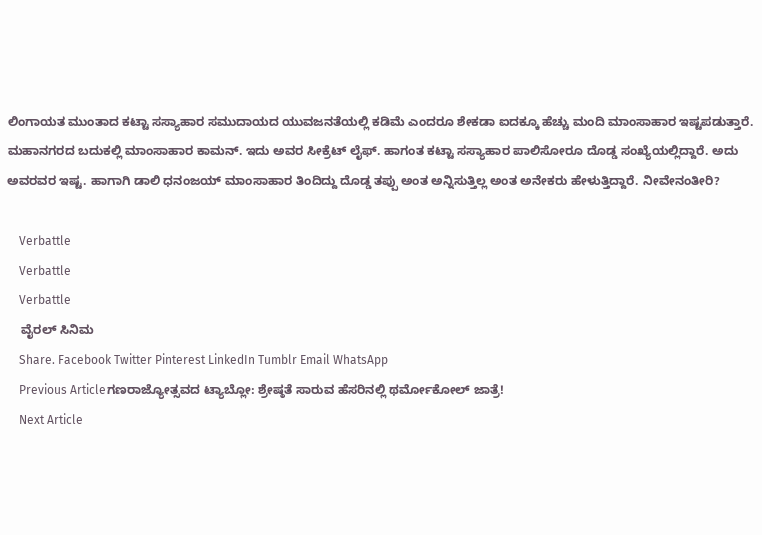ಲಿಂಗಾಯತ ಮುಂತಾದ ಕಟ್ಟಾ ಸಸ್ಯಾಹಾರ ಸಮುದಾಯದ ಯುವಜನತೆಯಲ್ಲಿ ಕಡಿಮೆ ಎಂದರೂ ಶೇಕಡಾ ಐದಕ್ಕೂ ಹೆಚ್ಚು ಮಂದಿ ಮಾಂಸಾಹಾರ ಇಷ್ಟಪಡುತ್ತಾರೆ. ಮಹಾನಗರದ ಬದುಕಲ್ಲಿ ಮಾಂಸಾಹಾರ ಕಾಮನ್. ಇದು ಅವರ ಸೀಕ್ರೆಟ್‌ ಲೈಫ್‌. ಹಾಗಂತ ಕಟ್ಟಾ ಸಸ್ಯಾಹಾರ ಪಾಲಿಸೋರೂ ದೊಡ್ಡ ಸಂಖ್ಯೆಯಲ್ಲಿದ್ದಾರೆ. ಅದು ಅವರವರ ಇಷ್ಟ. ಹಾಗಾಗಿ ಡಾಲಿ ಧನಂಜಯ್‌ ಮಾಂಸಾಹಾರ ತಿಂದಿದ್ದು ದೊಡ್ಡ ತಪ್ಪು ಅಂತ ಅನ್ನಿಸುತ್ತಿಲ್ಲ ಅಂತ ಅನೇಕರು ಹೇಳುತ್ತಿದ್ದಾರೆ. ನೀವೇನಂತೀರಿ?

    Verbattle
    Verbattle
    Verbattle
    ವೈರಲ್ ಸಿನಿಮ
    Share. Facebook Twitter Pinterest LinkedIn Tumblr Email WhatsApp
    Previous Articleಗಣರಾಜ್ಯೋತ್ಸವದ ಟ್ಯಾಬ್ಲೋ: ಶ್ರೇಷ್ಠತೆ ಸಾರುವ ಹೆಸರಿನಲ್ಲಿ ಥರ್ಮೋಕೋಲ್ ಜಾತ್ರೆ!
    Next Article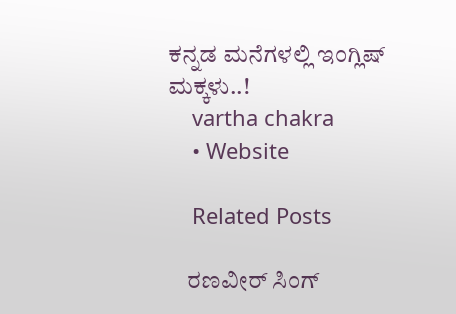ಕನ್ನಡ ಮನೆಗಳಲ್ಲಿ ಇಂಗ್ಲಿಷ್ ಮಕ್ಕಳು..!
    vartha chakra
    • Website

    Related Posts

    ರಣವೀರ್ ಸಿಂಗ್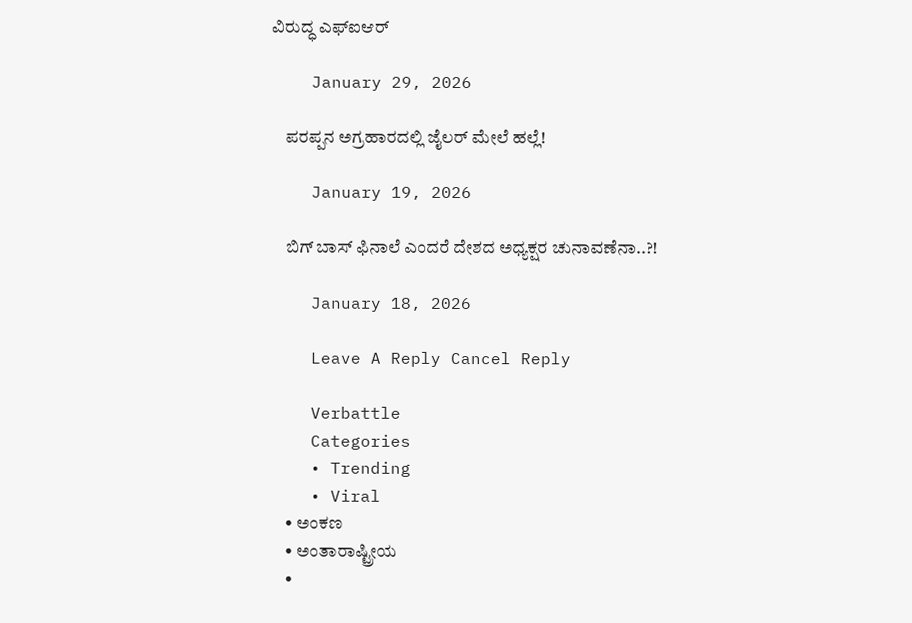ವಿರುದ್ಧ ಎಫ್ಐಆರ್

    January 29, 2026

    ಪರಪ್ಪನ ಅಗ್ರಹಾರದಲ್ಲಿ ಜೈಲರ್ ಮೇಲೆ ಹಲ್ಲೆ!

    January 19, 2026

    ಬಿಗ್‌ ಬಾಸ್‌ ಫಿನಾಲೆ ಎಂದರೆ ದೇಶದ ಅಧ್ಯಕ್ಷರ ಚುನಾವಣೆನಾ..?!

    January 18, 2026

    Leave A Reply Cancel Reply

    Verbattle
    Categories
    • Trending
    • Viral
    • ಅಂಕಣ
    • ಅಂತಾರಾಷ್ಟ್ರೀಯ
    •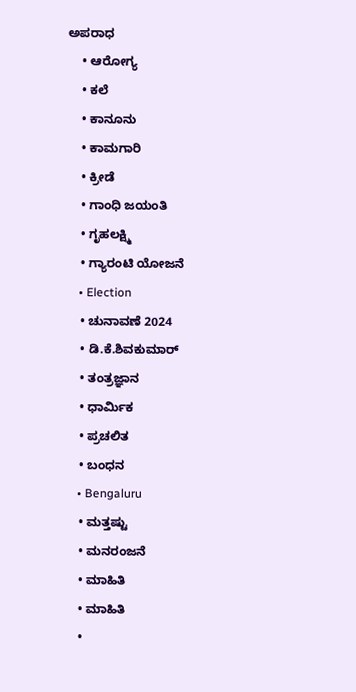ಅಪರಾಧ
    • ಆರೋಗ್ಯ
    • ಕಲೆ
    • ಕಾನೂನು
    • ಕಾಮಗಾರಿ
    • ಕ್ರೀಡೆ
    • ಗಾಂಧಿ ಜಯಂತಿ
    • ಗೃಹಲಕ್ಷ್ಮಿ
    • ಗ್ಯಾರಂಟಿ ಯೋಜನೆ
    • Election
    • ಚುನಾವಣೆ 2024
    • ಡಿ.ಕೆ.ಶಿವಕುಮಾರ್
    • ತಂತ್ರಜ್ಞಾನ
    • ಧಾರ್ಮಿಕ
    • ಪ್ರಚಲಿತ
    • ಬಂಧನ
    • Bengaluru
    • ಮತ್ತಷ್ಟು
    • ಮನರಂಜನೆ
    • ಮಾಹಿತಿ
    • ಮಾಹಿತಿ
    •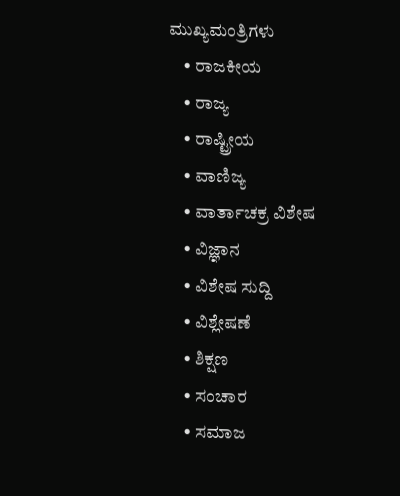ಮುಖ್ಯಮಂತ್ರಿಗಳು
    • ರಾಜಕೀಯ
    • ರಾಜ್ಯ
    • ರಾಷ್ಟ್ರೀಯ
    • ವಾಣಿಜ್ಯ
    • ವಾರ್ತಾಚಕ್ರ ವಿಶೇಷ
    • ವಿಜ್ಞಾನ
    • ವಿಶೇಷ ಸುದ್ದಿ
    • ವಿಶ್ಲೇಷಣೆ
    • ಶಿಕ್ಷಣ
    • ಸಂಚಾರ
    • ಸಮಾಜ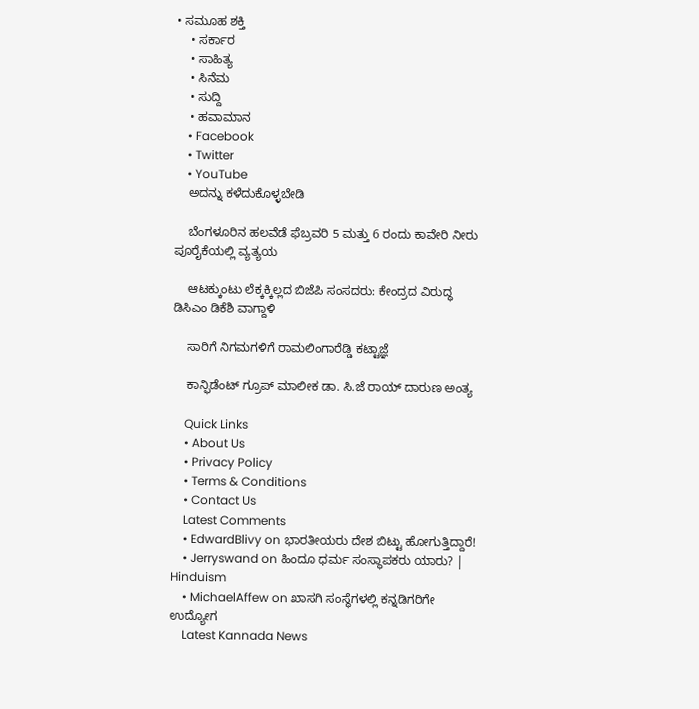• ಸಮೂಹ ಶಕ್ತಿ
    • ಸರ್ಕಾರ
    • ಸಾಹಿತ್ಯ
    • ಸಿನೆಮ
    • ಸುದ್ದಿ
    • ಹವಾಮಾನ
    • Facebook
    • Twitter
    • YouTube
    ಅದನ್ನು ಕಳೆದುಕೊಳ್ಳಬೇಡಿ

    ಬೆಂಗಳೂರಿನ ಹಲವೆಡೆ ಫೆಬ್ರವರಿ 5 ಮತ್ತು 6 ರಂದು ಕಾವೇರಿ ನೀರು ಪೂರೈಕೆಯಲ್ಲಿ ವ್ಯತ್ಯಯ

    ಆಟಕ್ಕುಂಟು ಲೆಕ್ಕಕ್ಕಿಲ್ಲದ ಬಿಜೆಪಿ ಸಂಸದರು: ಕೇಂದ್ರದ ವಿರುದ್ಧ ಡಿಸಿಎಂ ಡಿಕೆಶಿ ವಾಗ್ದಾಳಿ

    ಸಾರಿಗೆ ನಿಗಮಗಳಿಗೆ ರಾಮಲಿಂಗಾರೆಡ್ಡಿ ಕಟ್ಟಾಜ್ಞೆ

    ಕಾನ್ಫಿಡೆಂಟ್ ಗ್ರೂಪ್ ಮಾಲೀಕ ಡಾ. ಸಿ.ಜೆ ರಾಯ್ ದಾರುಣ ಅಂತ್ಯ

    Quick Links
    • About Us
    • Privacy Policy
    • Terms & Conditions
    • Contact Us
    Latest Comments
    • EdwardBlivy on ಭಾರತೀಯರು ದೇಶ ಬಿಟ್ಟು ಹೋಗುತ್ತಿದ್ದಾರೆ!
    • Jerryswand on ಹಿಂದೂ ಧರ್ಮ ಸಂಸ್ಥಾಪಕರು ಯಾರು? | Hinduism
    • MichaelAffew on ಖಾಸಗಿ ಸಂಸ್ಥೆಗಳಲ್ಲಿ ಕನ್ನಡಿಗರಿಗೇ ಉದ್ಯೋಗ
    Latest Kannada News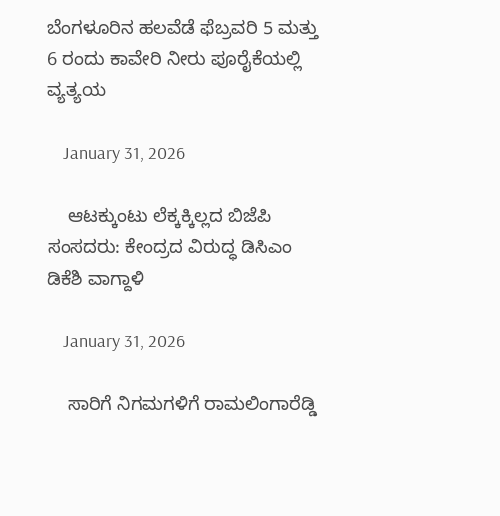ಬೆಂಗಳೂರಿನ ಹಲವೆಡೆ ಫೆಬ್ರವರಿ 5 ಮತ್ತು 6 ರಂದು ಕಾವೇರಿ ನೀರು ಪೂರೈಕೆಯಲ್ಲಿ ವ್ಯತ್ಯಯ

    January 31, 2026

    ಆಟಕ್ಕುಂಟು ಲೆಕ್ಕಕ್ಕಿಲ್ಲದ ಬಿಜೆಪಿ ಸಂಸದರು: ಕೇಂದ್ರದ ವಿರುದ್ಧ ಡಿಸಿಎಂ ಡಿಕೆಶಿ ವಾಗ್ದಾಳಿ

    January 31, 2026

    ಸಾರಿಗೆ ನಿಗಮಗಳಿಗೆ ರಾಮಲಿಂಗಾರೆಡ್ಡಿ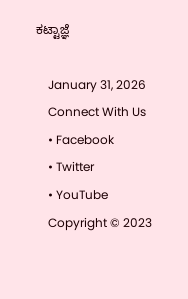ಕಟ್ಟಾಜ್ಞೆ

    January 31, 2026
    Connect With Us
    • Facebook
    • Twitter
    • YouTube
    Copyright © 2023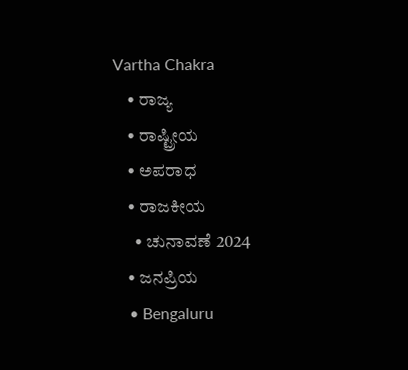Vartha Chakra
    • ರಾಜ್ಯ
    • ರಾಷ್ಟ್ರೀಯ
    • ಅಪರಾಧ
    • ರಾಜಕೀಯ
      • ಚುನಾವಣೆ 2024
    • ಜನಪ್ರಿಯ
    • Bengaluru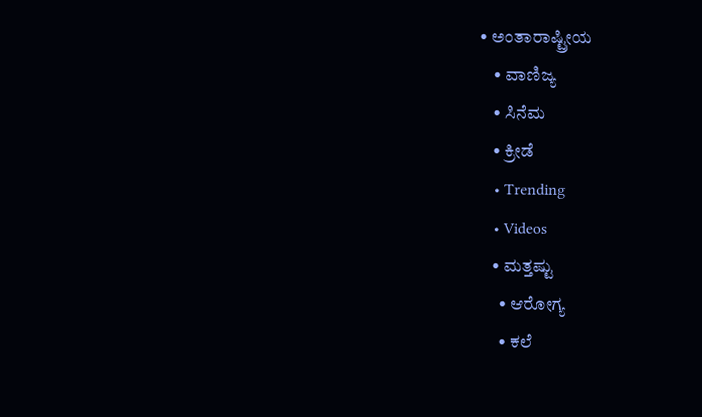• ಅಂತಾರಾಷ್ಟ್ರೀಯ
    • ವಾಣಿಜ್ಯ
    • ಸಿನೆಮ
    • ಕ್ರೀಡೆ
    • Trending
    • Videos
    • ಮತ್ತಷ್ಟು
      • ಆರೋಗ್ಯ
      • ಕಲೆ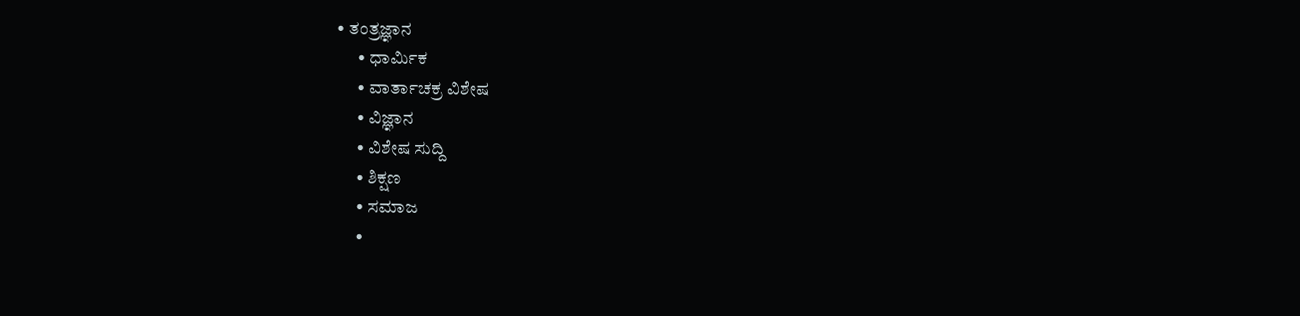• ತಂತ್ರಜ್ಞಾನ
      • ಧಾರ್ಮಿಕ
      • ವಾರ್ತಾಚಕ್ರ ವಿಶೇಷ
      • ವಿಜ್ಞಾನ
      • ವಿಶೇಷ ಸುದ್ದಿ
      • ಶಿಕ್ಷಣ
      • ಸಮಾಜ
      •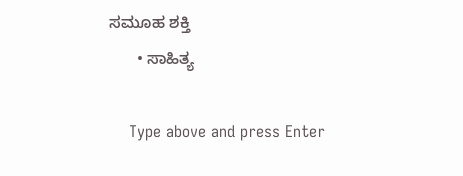ಸಮೂಹ ಶಕ್ತಿ
      • ಸಾಹಿತ್ಯ

    Type above and press Enter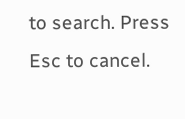to search. Press Esc to cancel.